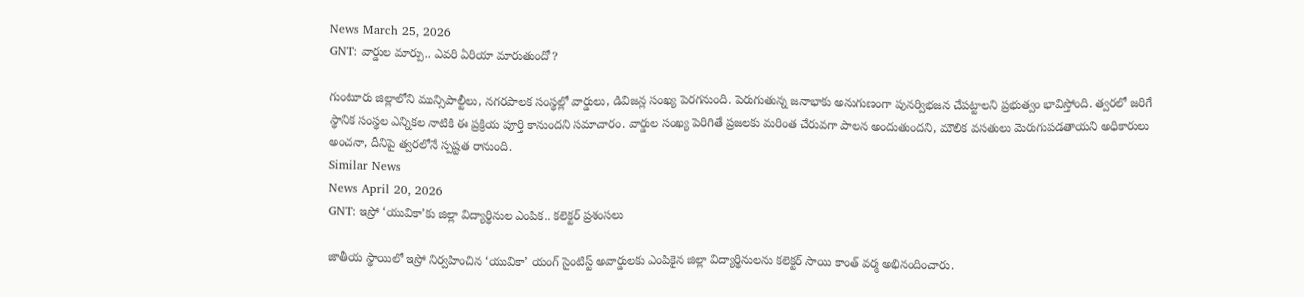News March 25, 2026
GNT: వార్డుల మార్పు.. ఎవరి ఏరియా మారుతుందో?

గుంటూరు జిల్లాలోని మున్సిపాల్టీలు, నగరపాలక సంస్థల్లో వార్డులు, డివిజన్ల సంఖ్య పెరగనుంది. పెరుగుతున్న జనాభాకు అనుగుణంగా పునర్విభజన చేపట్టాలని ప్రభుత్వం భావిస్తోంది. త్వరలో జరిగే స్థానిక సంస్థల ఎన్నికల నాటికి ఈ ప్రక్రియ పూర్తి కానుందని సమాచారం. వార్డుల సంఖ్య పెరిగితే ప్రజలకు మరింత చేరువగా పాలన అందుతుందని, మౌలిక వసతులు మెరుగుపడతాయని అధికారులు అంచనా, దీనిపై త్వరలోనే స్పష్టత రానుంది.
Similar News
News April 20, 2026
GNT: ఇస్రో ‘యువికా’కు జిల్లా విద్యార్థినుల ఎంపిక.. కలెక్టర్ ప్రశంసలు

జాతీయ స్థాయిలో ఇస్రో నిర్వహించిన ‘యువికా’ యంగ్ సైంటిస్ట్ అవార్డులకు ఎంపికైన జిల్లా విద్యార్థినులను కలెక్టర్ సాయి కాంత్ వర్మ అభినందించారు.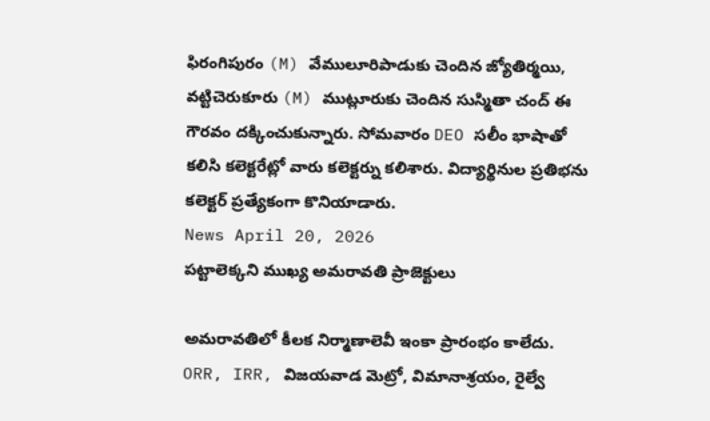ఫిరంగిపురం (M) వేములూరిపాడుకు చెందిన జ్యోతిర్మయి, వట్టిచెరుకూరు (M) ముట్లూరుకు చెందిన సుస్మితా చంద్ ఈ గౌరవం దక్కించుకున్నారు. సోమవారం DEO సలీం భాషాతో కలిసి కలెక్టరేట్లో వారు కలెక్టర్ను కలిశారు. విద్యార్థినుల ప్రతిభను కలెక్టర్ ప్రత్యేకంగా కొనియాడారు.
News April 20, 2026
పట్టాలెక్కని ముఖ్య అమరావతి ప్రాజెక్టులు

అమరావతిలో కీలక నిర్మాణాలెవీ ఇంకా ప్రారంభం కాలేదు. ORR, IRR, విజయవాడ మెట్రో, విమానాశ్రయం, రైల్వే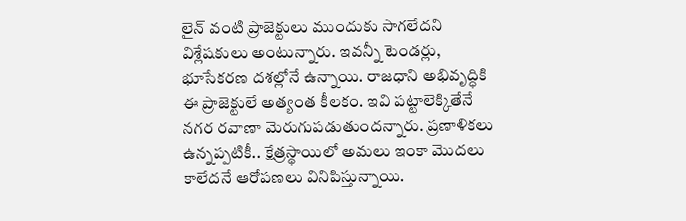లైన్ వంటి ప్రాజెక్టులు ముందుకు సాగలేదని విశ్లేషకులు అంటున్నారు. ఇవన్నీ టెండర్లు, భూసేకరణ దశల్లోనే ఉన్నాయి. రాజధాని అభివృద్ధికి ఈ ప్రాజెక్టులే అత్యంత కీలకం. ఇవి పట్టాలెక్కితేనే నగర రవాణా మెరుగుపడుతుందన్నారు. ప్రణాళికలు ఉన్నప్పటికీ.. క్షేత్రస్థాయిలో అమలు ఇంకా మొదలు కాలేదనే ఆరోపణలు వినిపిస్తున్నాయి.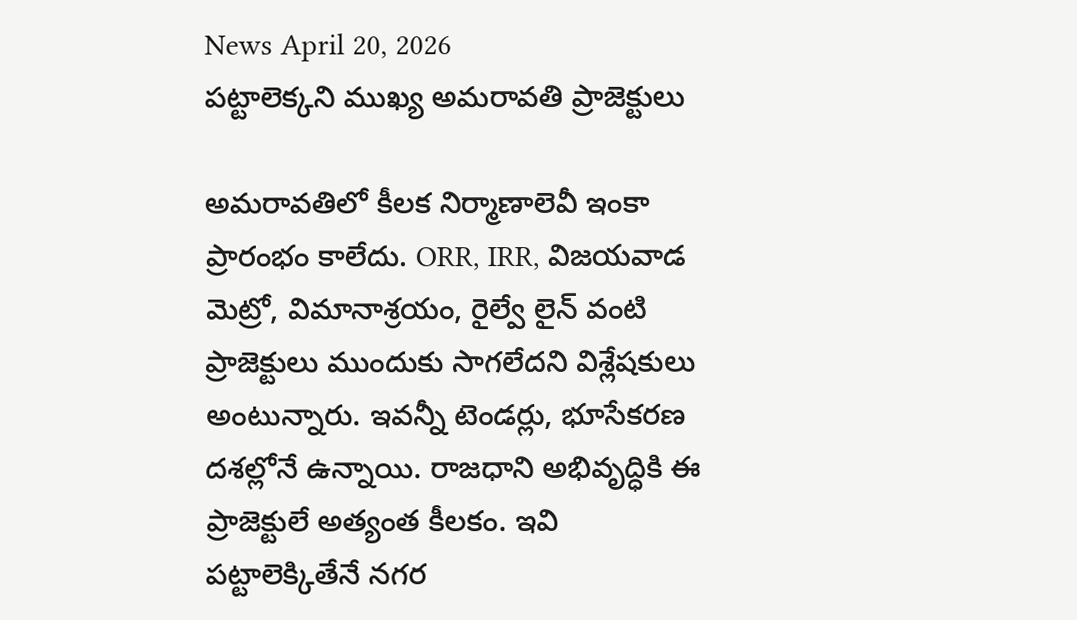News April 20, 2026
పట్టాలెక్కని ముఖ్య అమరావతి ప్రాజెక్టులు

అమరావతిలో కీలక నిర్మాణాలెవీ ఇంకా ప్రారంభం కాలేదు. ORR, IRR, విజయవాడ మెట్రో, విమానాశ్రయం, రైల్వే లైన్ వంటి ప్రాజెక్టులు ముందుకు సాగలేదని విశ్లేషకులు అంటున్నారు. ఇవన్నీ టెండర్లు, భూసేకరణ దశల్లోనే ఉన్నాయి. రాజధాని అభివృద్ధికి ఈ ప్రాజెక్టులే అత్యంత కీలకం. ఇవి పట్టాలెక్కితేనే నగర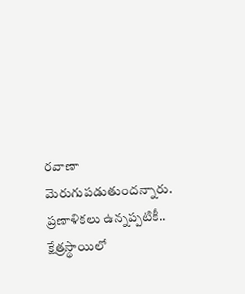రవాణా మెరుగుపడుతుందన్నారు. ప్రణాళికలు ఉన్నప్పటికీ.. క్షేత్రస్థాయిలో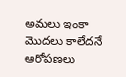అమలు ఇంకా మొదలు కాలేదనే ఆరోపణలు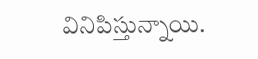వినిపిస్తున్నాయి.